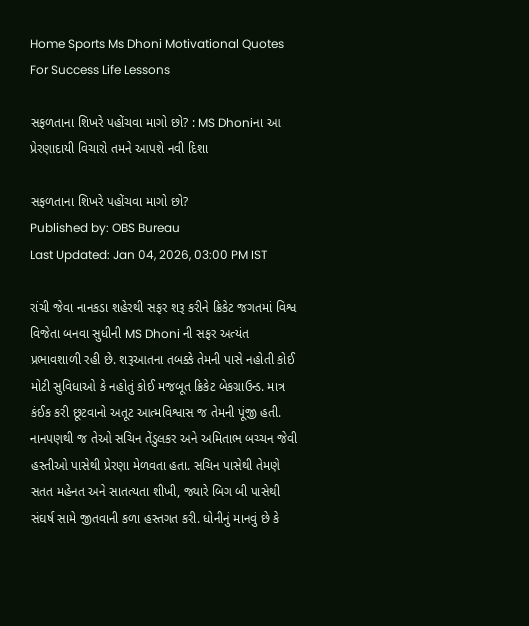Home Sports Ms Dhoni Motivational Quotes For Success Life Lessons

સફળતાના શિખરે પહોંચવા માગો છો? : MS Dhoniના આ પ્રેરણાદાયી વિચારો તમને આપશે નવી દિશા

સફળતાના શિખરે પહોંચવા માગો છો?
Published by: OBS Bureau
Last Updated: Jan 04, 2026, 03:00 PM IST

રાંચી જેવા નાનકડા શહેરથી સફર શરૂ કરીને ક્રિકેટ જગતમાં વિશ્વ વિજેતા બનવા સુધીની MS Dhoni ની સફર અત્યંત પ્રભાવશાળી રહી છે. શરૂઆતના તબક્કે તેમની પાસે નહોતી કોઈ મોટી સુવિધાઓ કે નહોતું કોઈ મજબૂત ક્રિકેટ બેકગ્રાઉન્ડ. માત્ર કંઈક કરી છૂટવાનો અતૂટ આત્મવિશ્વાસ જ તેમની પૂંજી હતી. નાનપણથી જ તેઓ સચિન તેંડુલકર અને અમિતાભ બચ્ચન જેવી હસ્તીઓ પાસેથી પ્રેરણા મેળવતા હતા. સચિન પાસેથી તેમણે સતત મહેનત અને સાતત્યતા શીખી, જ્યારે બિગ બી પાસેથી સંઘર્ષ સામે જીતવાની કળા હસ્તગત કરી. ધોનીનું માનવું છે કે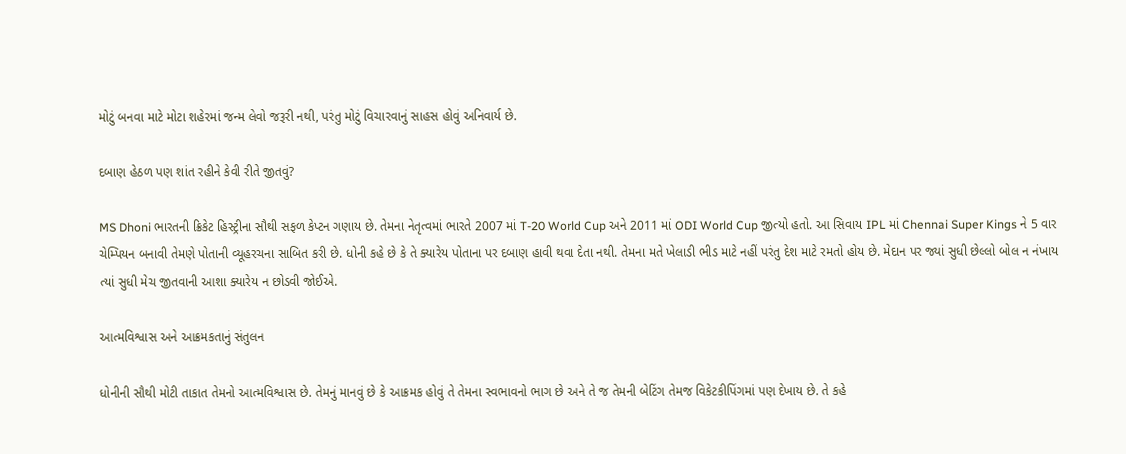મોટું બનવા માટે મોટા શહેરમાં જન્મ લેવો જરૂરી નથી, પરંતુ મોટું વિચારવાનું સાહસ હોવું અનિવાર્ય છે.

દબાણ હેઠળ પણ શાંત રહીને કેવી રીતે જીતવું?

MS Dhoni ભારતની ક્રિકેટ હિસ્ટ્રીના સૌથી સફળ કેપ્ટન ગણાય છે. તેમના નેતૃત્વમાં ભારતે 2007 માં T-20 World Cup અને 2011 માં ODI World Cup જીત્યો હતો. આ સિવાય IPL માં Chennai Super Kings ને 5 વાર ચેમ્પિયન બનાવી તેમણે પોતાની વ્યૂહરચના સાબિત કરી છે. ધોની કહે છે કે તે ક્યારેય પોતાના પર દબાણ હાવી થવા દેતા નથી. તેમના મતે ખેલાડી ભીડ માટે નહીં પરંતુ દેશ માટે રમતો હોય છે. મેદાન પર જ્યાં સુધી છેલ્લો બોલ ન નંખાય ત્યાં સુધી મેચ જીતવાની આશા ક્યારેય ન છોડવી જોઈએ.

આત્મવિશ્વાસ અને આક્રમકતાનું સંતુલન

ધોનીની સૌથી મોટી તાકાત તેમનો આત્મવિશ્વાસ છે. તેમનું માનવું છે કે આક્રમક હોવું તે તેમના સ્વભાવનો ભાગ છે અને તે જ તેમની બેટિંગ તેમજ વિકેટકીપિંગમાં પણ દેખાય છે. તે કહે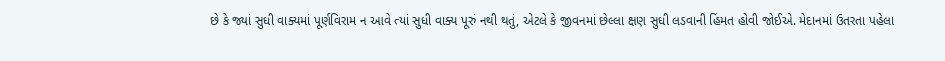છે કે જ્યાં સુધી વાક્યમાં પૂર્ણવિરામ ન આવે ત્યાં સુધી વાક્ય પૂરું નથી થતું, એટલે કે જીવનમાં છેલ્લા ક્ષણ સુધી લડવાની હિંમત હોવી જોઈએ. મેદાનમાં ઉતરતા પહેલા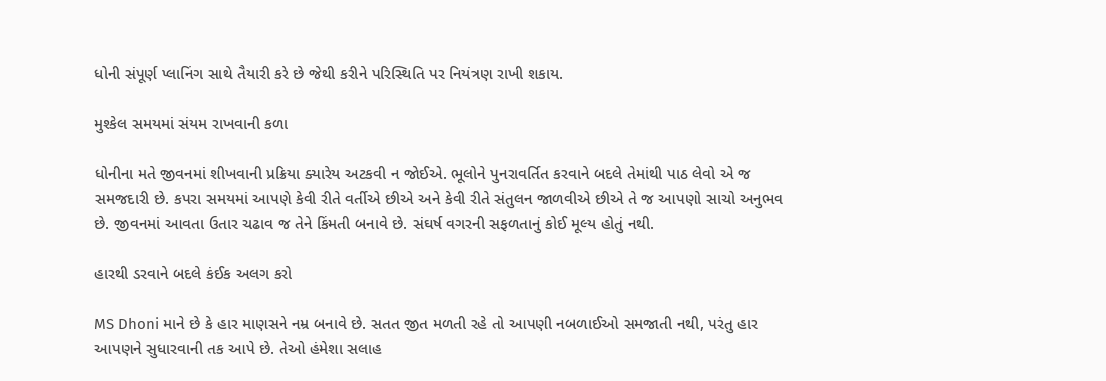ધોની સંપૂર્ણ પ્લાનિંગ સાથે તૈયારી કરે છે જેથી કરીને પરિસ્થિતિ પર નિયંત્રણ રાખી શકાય.

મુશ્કેલ સમયમાં સંયમ રાખવાની કળા

ધોનીના મતે જીવનમાં શીખવાની પ્રક્રિયા ક્યારેય અટકવી ન જોઈએ. ભૂલોને પુનરાવર્તિત કરવાને બદલે તેમાંથી પાઠ લેવો એ જ સમજદારી છે. કપરા સમયમાં આપણે કેવી રીતે વર્તીએ છીએ અને કેવી રીતે સંતુલન જાળવીએ છીએ તે જ આપણો સાચો અનુભવ છે. જીવનમાં આવતા ઉતાર ચઢાવ જ તેને કિંમતી બનાવે છે. સંઘર્ષ વગરની સફળતાનું કોઈ મૂલ્ય હોતું નથી.

હારથી ડરવાને બદલે કંઈક અલગ કરો

MS Dhoni માને છે કે હાર માણસને નમ્ર બનાવે છે. સતત જીત મળતી રહે તો આપણી નબળાઈઓ સમજાતી નથી, પરંતુ હાર આપણને સુધારવાની તક આપે છે. તેઓ હંમેશા સલાહ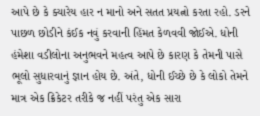આપે છે કે ક્યારેય હાર ન માનો અને સતત પ્રયત્નો કરતા રહો. ડરને પાછળ છોડીને કંઈક નવું કરવાની હિંમત કેળવવી જોઈએ. ધોની હંમેશા વડીલોના અનુભવને મહત્વ આપે છે કારણ કે તેમની પાસે ભૂલો સુધારવાનું જ્ઞાન હોય છે. અંતે, ધોની ઈચ્છે છે કે લોકો તેમને માત્ર એક ક્રિકેટર તરીકે જ નહીં પરંતુ એક સારા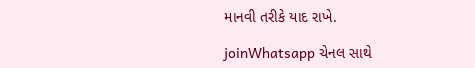માનવી તરીકે યાદ રાખે.

joinWhatsapp ચેનલ સાથે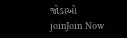જોડાઓ
joinJoin Now